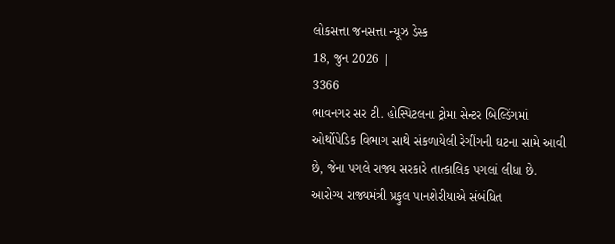લોકસત્તા જનસત્તા ન્યૂઝ ડેસ્ક
18, જુન 2026 |
3366
ભાવનગર સર ટી. હોસ્પિટલના ટ્રોમા સેન્ટર બિલ્ડિંગમાં ઓર્થોપેડિક વિભાગ સાથે સંકળાયેલી રેગીંગની ઘટના સામે આવી છે, જેના પગલે રાજ્ય સરકારે તાત્કાલિક પગલાં લીધા છે. આરોગ્ય રાજ્યમંત્રી પ્રફુલ પાનશેરીયાએ સંબંધિત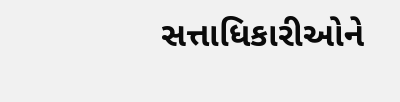સત્તાધિકારીઓને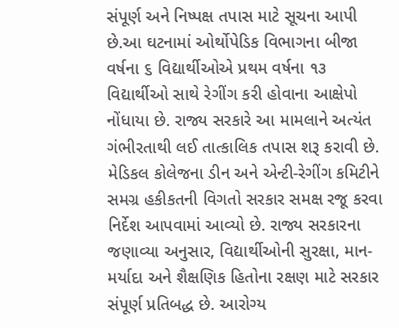સંપૂર્ણ અને નિષ્પક્ષ તપાસ માટે સૂચના આપી છે.આ ઘટનામાં ઓર્થોપેડિક વિભાગના બીજા વર્ષના ૬ વિદ્યાર્થીઓએ પ્રથમ વર્ષના ૧૩ વિદ્યાર્થીઓ સાથે રેગીંગ કરી હોવાના આક્ષેપો નોંધાયા છે. રાજ્ય સરકારે આ મામલાને અત્યંત ગંભીરતાથી લઈ તાત્કાલિક તપાસ શરૂ કરાવી છે.
મેડિકલ કોલેજના ડીન અને એન્ટી-રેગીંગ કમિટીને સમગ્ર હકીકતની વિગતો સરકાર સમક્ષ રજૂ કરવા નિર્દેશ આપવામાં આવ્યો છે. રાજ્ય સરકારના જણાવ્યા અનુસાર, વિદ્યાર્થીઓની સુરક્ષા, માન-મર્યાદા અને શૈક્ષણિક હિતોના રક્ષણ માટે સરકાર સંપૂર્ણ પ્રતિબદ્ધ છે. આરોગ્ય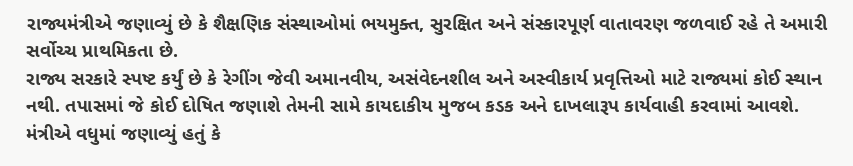રાજ્યમંત્રીએ જણાવ્યું છે કે શૈક્ષણિક સંસ્થાઓમાં ભયમુક્ત, સુરક્ષિત અને સંસ્કારપૂર્ણ વાતાવરણ જળવાઈ રહે તે અમારી સર્વોચ્ચ પ્રાથમિકતા છે.
રાજ્ય સરકારે સ્પષ્ટ કર્યું છે કે રેગીંગ જેવી અમાનવીય, અસંવેદનશીલ અને અસ્વીકાર્ય પ્રવૃત્તિઓ માટે રાજ્યમાં કોઈ સ્થાન નથી. તપાસમાં જે કોઈ દોષિત જણાશે તેમની સામે કાયદાકીય મુજબ કડક અને દાખલારૂપ કાર્યવાહી કરવામાં આવશે. મંત્રીએ વધુમાં જણાવ્યું હતું કે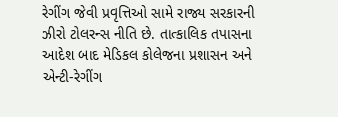રેગીંગ જેવી પ્રવૃત્તિઓ સામે રાજ્ય સરકારની ઝીરો ટોલરન્સ નીતિ છે. તાત્કાલિક તપાસના આદેશ બાદ મેડિકલ કોલેજના પ્રશાસન અને એન્ટી-રેગીંગ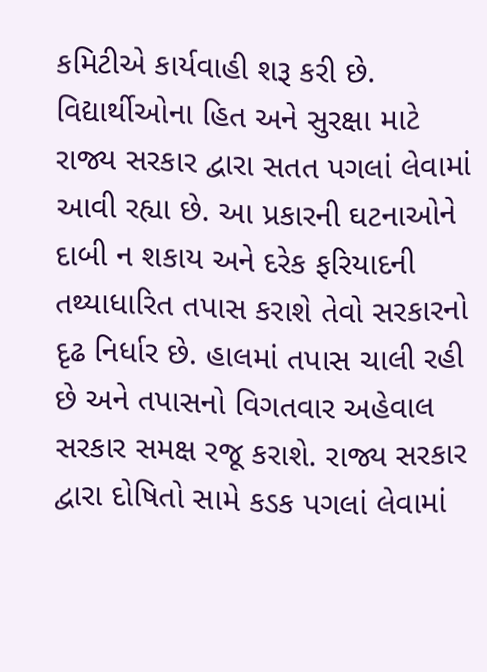કમિટીએ કાર્યવાહી શરૂ કરી છે. વિદ્યાર્થીઓના હિત અને સુરક્ષા માટે રાજ્ય સરકાર દ્વારા સતત પગલાં લેવામાં આવી રહ્યા છે. આ પ્રકારની ઘટનાઓને દાબી ન શકાય અને દરેક ફરિયાદની તથ્યાધારિત તપાસ કરાશે તેવો સરકારનો દૃઢ નિર્ધાર છે. હાલમાં તપાસ ચાલી રહી છે અને તપાસનો વિગતવાર અહેવાલ સરકાર સમક્ષ રજૂ કરાશે. રાજ્ય સરકાર દ્વારા દોષિતો સામે કડક પગલાં લેવામાં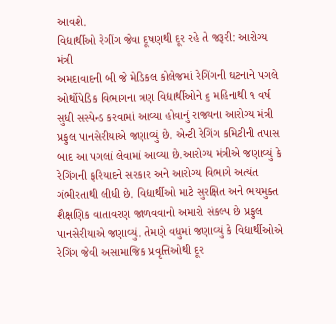આવશે.
વિદ્યાર્થીઓ રેગીંગ જેવા દૂષણથી દૂર રહે તે જરૂરી: આરોગ્ય મંત્રી
અમદાવાદની બી જે મેડિકલ કોલેજમાં રેગિંગની ઘટનાને પગલે ઓર્થોપેડિક વિભાગના ત્રણ વિદ્યાર્થીઓને ૬ મહિનાથી ૧ વર્ષ સુધી સસ્પેન્ડ કરવામાં આવ્યા હોવાનું રાજ્યના આરોગ્ય મંત્રી પ્રફુલ પાનસેરીયાએ જણાવ્યું છે. એન્ટી રેગિંગ કમિટીની તપાસ બાદ આ પગલાં લેવામાં આવ્યા છે.આરોગ્ય મંત્રીએ જણાવ્યું કે રેગિંગની ફરિયાદને સરકાર અને આરોગ્ય વિભાગે અત્યંત ગંભીરતાથી લીધી છે. વિદ્યાર્થીઓ માટે સુરક્ષિત અને ભયમુક્ત શૈક્ષણિક વાતાવરણ જાળવવાનો અમારો સંકલ્પ છે પ્રફુલ પાનસેરીયાએ જણાવ્યું. તેમણે વધુમાં જણાવ્યું કે વિદ્યાર્થીઓએ રેગિંગ જેવી અસામાજિક પ્રવૃત્તિઓથી દૂર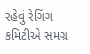રહેવું રેગિંગ કમિટીએ સમગ્ર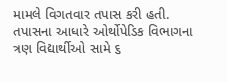મામલે વિગતવાર તપાસ કરી હતી. તપાસના આધારે ઓર્થોપેડિક વિભાગના ત્રણ વિદ્યાર્થીઓ સામે ૬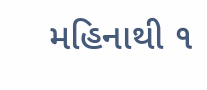મહિનાથી ૧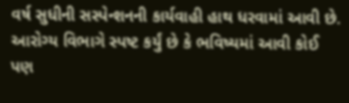વર્ષ સુધીની સસ્પેન્શનની કાર્યવાહી હાથ ધરવામાં આવી છે. આરોગ્ય વિભાગે સ્પષ્ટ કર્યું છે કે ભવિષ્યમાં આવી કોઈ પણ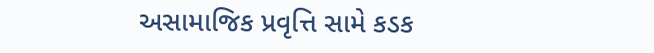અસામાજિક પ્રવૃત્તિ સામે કડક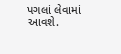પગલાં લેવામાં આવશે.